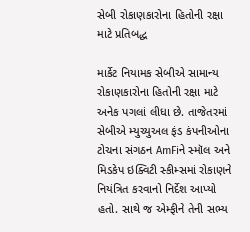સેબી રોકાણકારોના હિતોની રક્ષા માટે પ્રતિબદ્ધ

માર્કેટ નિયામક સેબીએ સામાન્ય રોકાણકારોના હિતોની રક્ષા માટે અનેક પગલાં લીધા છે. તાજેતરમાં સેબીએ મ્યુચ્યુઅલ ફંડ કંપનીઓના ટોચના સંગઠન AmFiને સ્મૉલ અને મિડકેપ ઇક્વિટી સ્કીમ્સમાં રોકાણને નિયંત્રિત કરવાનો નિર્દેશ આપ્યો હતો. સાથે જ એમ્ફીને તેની સભ્ય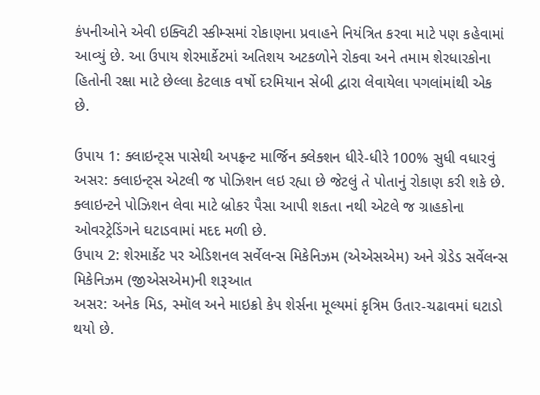કંપનીઓને એવી ઇક્વિટી સ્કીમ્સમાં રોકાણના પ્રવાહને નિયંત્રિત કરવા માટે પણ કહેવામાં આવ્યું છે. આ ઉપાય શેરમાર્કેટમાં અતિશય અટકળોને રોકવા અને તમામ શેરધારકોના હિતોની રક્ષા માટે છેલ્લા કેટલાક વર્ષો દરમિયાન સેબી દ્વારા લેવાયેલા પગલાંમાંથી એક છે.

ઉપાય 1: ક્લાઇન્ટ્સ પાસેથી અપફ્રન્ટ માર્જિન ક્લેક્શન ધીરે-ધીરે 100% સુધી વધારવું
અસર: ક્લાઇન્ટ્સ એટલી જ પોઝિશન લઇ રહ્યા છે જેટલું તે પોતાનું રોકાણ કરી શકે છે. ક્લાઇન્ટને પોઝિશન લેવા માટે બ્રોકર પૈસા આપી શકતા નથી એટલે જ ગ્રાહકોના ઓવરટ્રેડિંગને ઘટાડવામાં મદદ મળી છે.
ઉપાય 2: શેરમાર્કેટ પર એડિશનલ સર્વેલન્સ મિકેનિઝમ (એએસએમ) અને ગ્રેડેડ સર્વેલન્સ મિકેનિઝમ (જીએસએમ)ની શરૂઆત
અસર: અનેક મિડ, સ્મૉલ અને માઇક્રો કેપ શેર્સના મૂલ્યમાં કૃત્રિમ ઉતાર-ચઢાવમાં ઘટાડો થયો છે.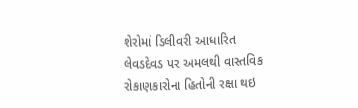શેરોમાં ડિલીવરી આધારિત લેવડદેવડ પર અમલથી વાસ્તવિક રોકાણકારોના હિતોની રક્ષા થઇ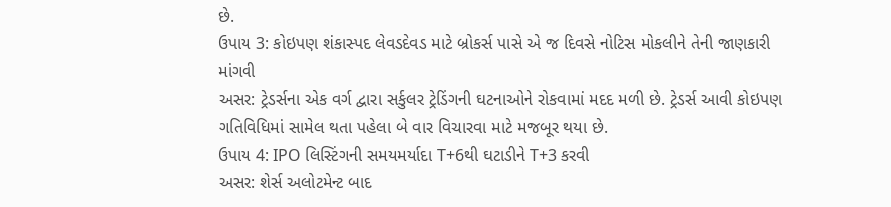છે.
ઉપાય 3: કોઇપણ શંકાસ્પદ લેવડદેવડ માટે બ્રોકર્સ પાસે એ જ દિવસે નોટિસ મોકલીને તેની જાણકારી માંગવી
અસર: ટ્રેડર્સના એક વર્ગ દ્વારા સર્કુલર ટ્રેડિંગની ઘટનાઓને રોકવામાં મદદ મળી છે. ટ્રેડર્સ આવી કોઇપણ ગતિવિધિમાં સામેલ થતા પહેલા બે વાર વિચારવા માટે મજબૂર થયા છે.
ઉપાય 4: IPO લિસ્ટિંગની સમયમર્યાદા T+6થી ઘટાડીને T+3 કરવી
અસર: શેર્સ અલોટમેન્ટ બાદ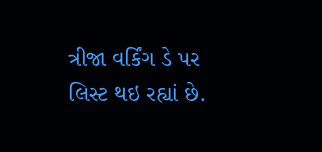ત્રીજા વર્કિંગ ડે પર લિસ્ટ થઇ રહ્યાં છે.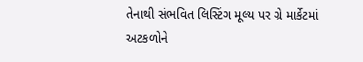તેનાથી સંભવિત લિસ્ટિંગ મૂલ્ય પર ગ્રે માર્કેટમાં અટકળોને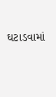ઘટાડવામાં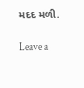મદદ મળી.

Leave a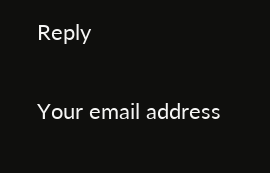Reply

Your email address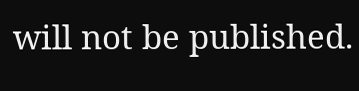will not be published.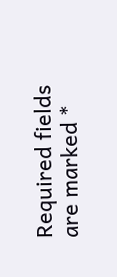Required fields are marked *